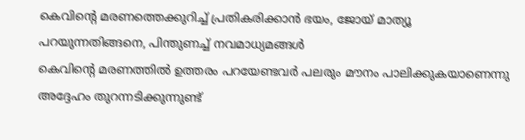കെവിന്റെ മരണത്തെക്കുറിച്ച് പ്രതികരിക്കാൻ ഭയം, ജോയ് മാത്യൂ പറയുന്നതിങ്ങനെ, പിന്തുണച്ച് നവമാധ്യമങ്ങൾ
കെവിന്റെ മരണത്തിൽ ഉത്തരം പറയേണ്ടവർ പലരും മൗനം പാലിക്കുകയാണെന്നു അദ്ദേഹം തുറന്നടിക്കുന്നുണ്ട്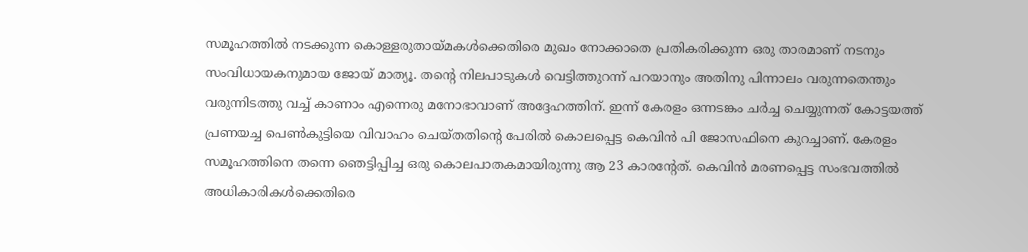സമൂഹത്തിൽ നടക്കുന്ന കൊള്ളരുതായ്മകൾക്കെതിരെ മുഖം നോക്കാതെ പ്രതികരിക്കുന്ന ഒരു താരമാണ് നടനും സംവിധായകനുമായ ജോയ് മാത്യൂ. തന്റെ നിലപാടുകൾ വെട്ടിത്തുറന്ന് പറയാനും അതിനു പിന്നാലം വരുന്നതെന്തും വരുന്നിടത്തു വച്ച് കാണാം എന്നെരു മനോഭാവാണ് അദ്ദേഹത്തിന്. ഇന്ന് കേരളം ഒന്നടങ്കം ചർച്ച ചെയ്യുന്നത് കോട്ടയത്ത് പ്രണയച്ച പെൺകുട്ടിയെ വിവാഹം ചെയ്തതിന്റെ പേരിൽ കൊലപ്പെട്ട കെവിൻ പി ജോസഫിനെ കുറച്ചാണ്. കേരളം സമൂഹത്തിനെ തന്നെ ഞെട്ടിപ്പിച്ച ഒരു കൊലപാതകമായിരുന്നു ആ 23 കാരന്റേത്. കെവിൻ മരണപ്പെട്ട സംഭവത്തിൽ അധികാരികൾക്കെതിരെ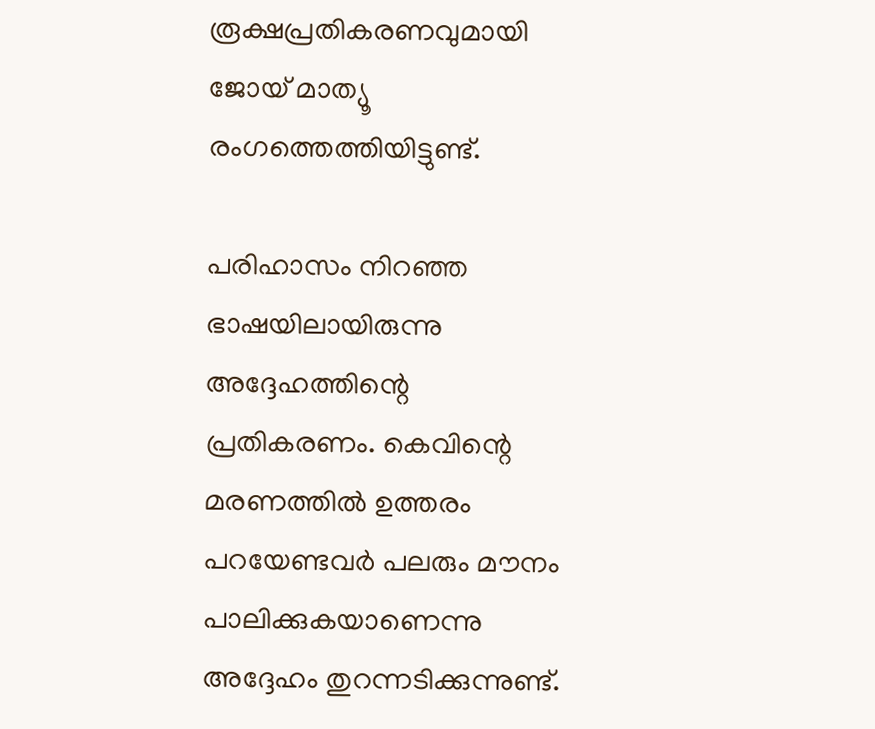രൂക്ഷപ്രതികരണവുമായി ജോയ് മാത്യൂ രംഗത്തെത്തിയിട്ടുണ്ട്.

പരിഹാസം നിറഞ്ഞ ഭാഷയിലായിരുന്നു അദ്ദേഹത്തിന്റെ പ്രതികരണം. കെവിന്റെ മരണത്തിൽ ഉത്തരം പറയേണ്ടവർ പലരും മൗനം പാലിക്കുകയാണെന്നു അദ്ദേഹം തുറന്നടിക്കുന്നുണ്ട്.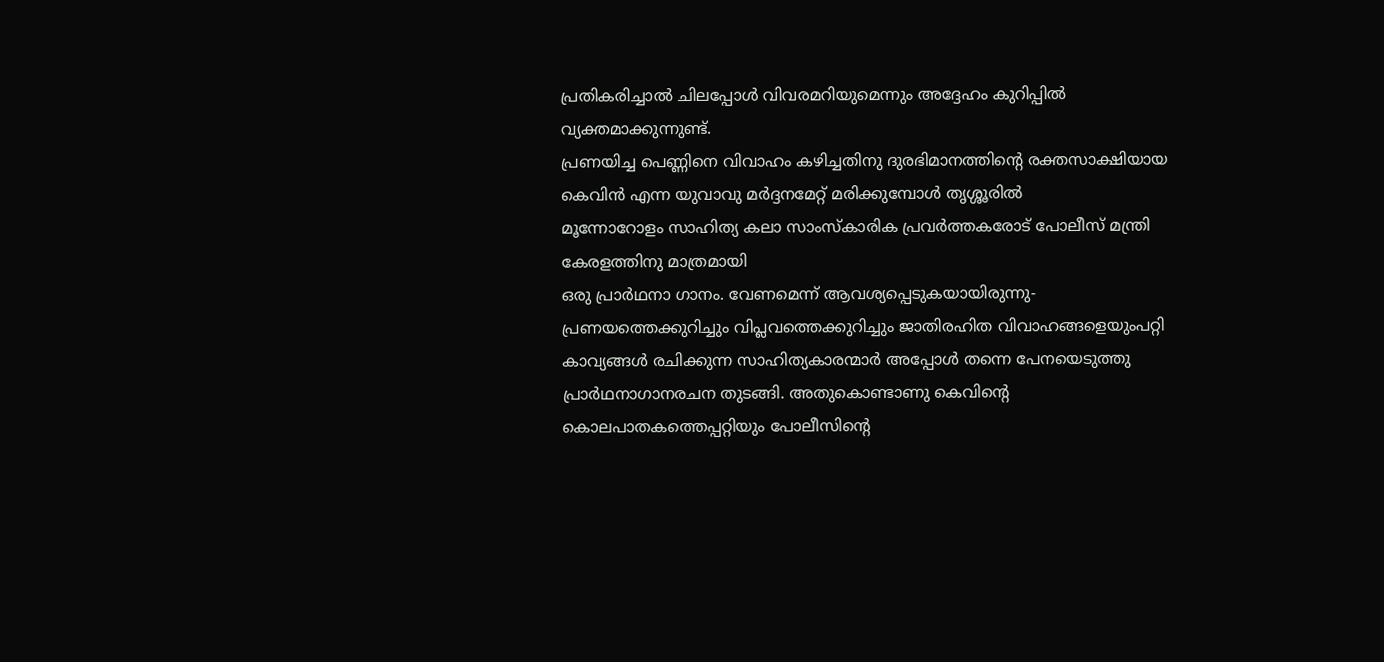പ്രതികരിച്ചാൽ ചിലപ്പോൾ വിവരമറിയുമെന്നും അദ്ദേഹം കുറിപ്പിൽ വ്യക്തമാക്കുന്നുണ്ട്.
പ്രണയിച്ച പെണ്ണിനെ വിവാഹം കഴിച്ചതിനു ദുരഭിമാനത്തിന്റെ രക്തസാക്ഷിയായ കെവിൻ എന്ന യുവാവു മർദ്ദനമേറ്റ് മരിക്കുമ്പോൾ തൃശ്ശൂരിൽ
മൂന്നോറോളം സാഹിത്യ കലാ സാംസ്കാരിക പ്രവർത്തകരോട് പോലീസ് മന്ത്രി കേരളത്തിനു മാത്രമായി
ഒരു പ്രാർഥനാ ഗാനം. വേണമെന്ന് ആവശ്യപ്പെടുകയായിരുന്നു-
പ്രണയത്തെക്കുറിച്ചും വിപ്ലവത്തെക്കുറിച്ചും ജാതിരഹിത വിവാഹങ്ങളെയുംപറ്റി കാവ്യങ്ങൾ രചിക്കുന്ന സാഹിത്യകാരന്മാർ അപ്പോൾ തന്നെ പേനയെടുത്തു പ്രാർഥനാഗാനരചന തുടങ്ങി. അതുകൊണ്ടാണു കെവിന്റെ കൊലപാതകത്തെപ്പറ്റിയും പോലീസിന്റെ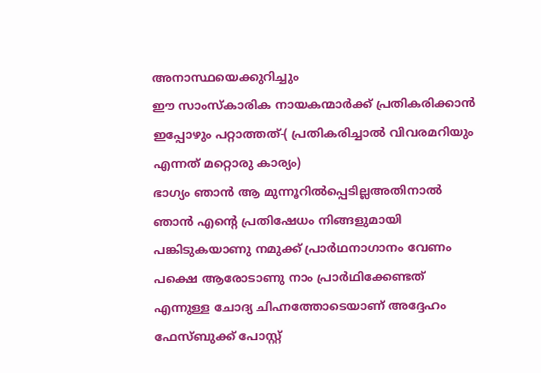അനാസ്ഥയെക്കുറിച്ചും
ഈ സാംസ്കാരിക നായകന്മാർക്ക് പ്രതികരിക്കാൻ ഇപ്പോഴും പറ്റാത്തത്-( പ്രതികരിച്ചാൽ വിവരമറിയും എന്നത് മറ്റൊരു കാര്യം)
ഭാഗ്യം ഞാൻ ആ മുന്നൂറിൽപ്പെടില്ലഅതിനാൽ ഞാൻ എന്റെ പ്രതിഷേധം നിങ്ങളുമായി പങ്കിടുകയാണു നമുക്ക് പ്രാർഥനാഗാനം വേണം പക്ഷെ ആരോടാണു നാം പ്രാർഥിക്കേണ്ടത് എന്നുള്ള ചോദ്യ ചിഹ്നത്തോടെയാണ് അദ്ദേഹം ഫേസ്ബുക്ക് പോസ്റ്റ്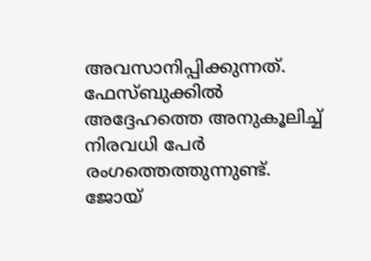അവസാനിപ്പിക്കുന്നത്.
ഫേസ്ബുക്കിൽ അദ്ദേഹത്തെ അനുകൂലിച്ച് നിരവധി പേർ രംഗത്തെത്തുന്നുണ്ട്. ജോയ്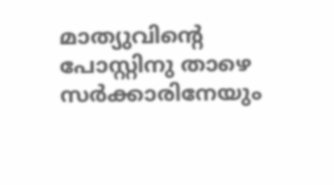മാത്യുവിന്റെ പോസ്റ്റിനു താഴെ സർക്കാരിനേയും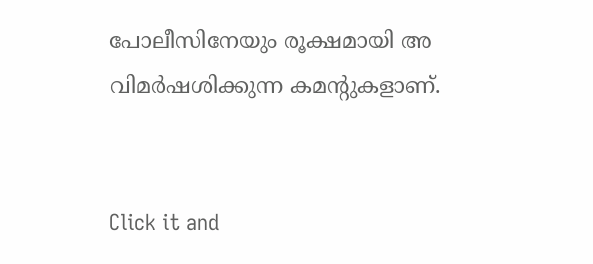പോലീസിനേയും രൂക്ഷമായി അ വിമർഷശിക്കുന്ന കമന്റുകളാണ്.


Click it and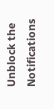Unblock the Notifications